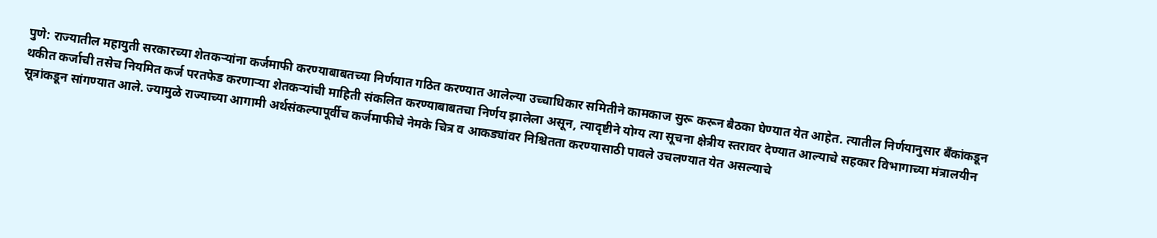पुणे: राज्यातील महायुती सरकारच्या शेतकऱ्यांना कर्जमाफी करण्याबाबतच्या निर्णयात गठित करण्यात आलेल्या उच्चाधिकार समितीने कामकाज सुरू करून बैठका घेण्यात येत आहेत. त्यातील निर्णयानुसार बँकांकडून थकीत कर्जाची तसेच नियमित कर्ज परतफेड करणाऱ्या शेतकऱ्यांची माहिती संकलित करण्याबाबतचा निर्णय झालेला असून, त्यादृष्टीने योग्य त्या सूचना क्षेत्रीय स्तरावर देण्यात आल्याचे सहकार विभागाच्या मंत्रालयीन सूत्रांकडून सांगण्यात आले. ज्यामुळे राज्याच्या आगामी अर्थसंकल्पापूर्वीच कर्जमाफीचे नेमके चित्र व आकड्यांवर निश्चितता करण्यासाठी पावले उचलण्यात येत असल्याचे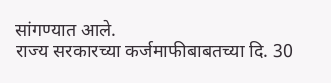सांगण्यात आले.
राज्य सरकारच्या कर्जमाफीबाबतच्या दि. 30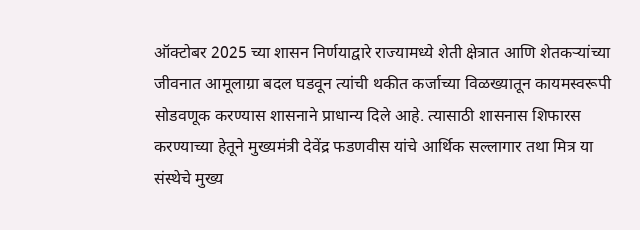ऑक्टोबर 2025 च्या शासन निर्णयाद्वारे राज्यामध्ये शेती क्षेत्रात आणि शेतकऱ्यांच्या जीवनात आमूलाग्रा बदल घडवून त्यांची थकीत कर्जाच्या विळख्यातून कायमस्वरूपी सोडवणूक करण्यास शासनाने प्राधान्य दिले आहे. त्यासाठी शासनास शिफारस करण्याच्या हेतूने मुख्यमंत्री देवेंद्र फडणवीस यांचे आर्थिक सल्लागार तथा मित्र या संस्थेचे मुख्य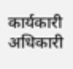कार्यकारी अधिकारी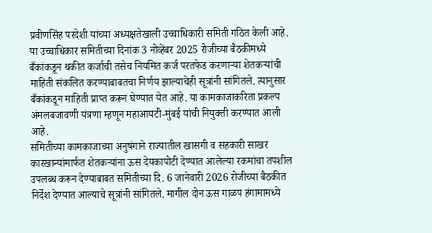प्रवीणसिंह परदेशी यांच्या अध्यक्षतेखाली उच्चाधिकारी समिती गठित केली आहे.
या उच्चाधिकार समितीच्या दिनांक 3 नोव्हेंबर 2025 रोजीच्या बैठकीमध्ये बँकांकडून थकीत कर्जाची तसेच नियमित कर्ज परतफेड करणाऱ्या शेतकऱ्यांची माहिती संकलित करण्याबाबतचा निर्णय झाल्याचेही सूत्रांनी सांगितले. त्यानुसार बँकांकडून माहिती प्राप्त करून घेण्यात येत आहे. या कामकाजाकरिता प्रकल्प अंमलबजावणी यंत्रणा म्हणून महाआयटी-मुंबई यांची नियुक्ती करण्यात आली आहे.
समितीच्या कामकाजाच्या अनुषंगाने राज्यातील खासगी व सहकारी साखर कारखान्यांमार्फत शेतकऱ्यांना ऊस देयकापोटी देण्यात आलेल्या रकमांचा तपशील उपलब्ध करून देण्याबाबत समितीच्या दि. 6 जानेवारी 2026 रोजीच्या बैठकीत निर्देश देण्यात आल्याचे सूत्रांनी सांगितले. मागील दोन ऊस गाळप हंगामामध्ये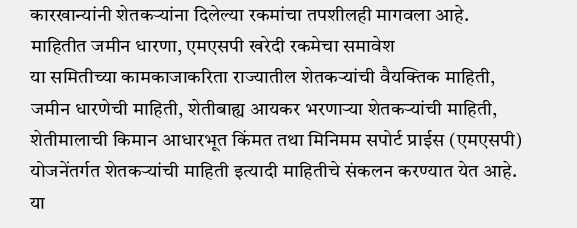कारखान्यांनी शेतकऱ्यांना दिलेल्या रकमांचा तपशीलही मागवला आहे.
माहितीत जमीन धारणा, एमएसपी खरेदी रकमेचा समावेश
या समितीच्या कामकाजाकरिता राज्यातील शेतकऱ्यांची वैयक्तिक माहिती, जमीन धारणेची माहिती, शेतीबाह्य आयकर भरणाऱ्या शेतकऱ्यांची माहिती, शेतीमालाची किमान आधारभूत किंमत तथा मिनिमम सपोर्ट प्राईस (एमएसपी) योजनेंतर्गत शेतकऱ्यांची माहिती इत्यादी माहितीचे संकलन करण्यात येत आहे. या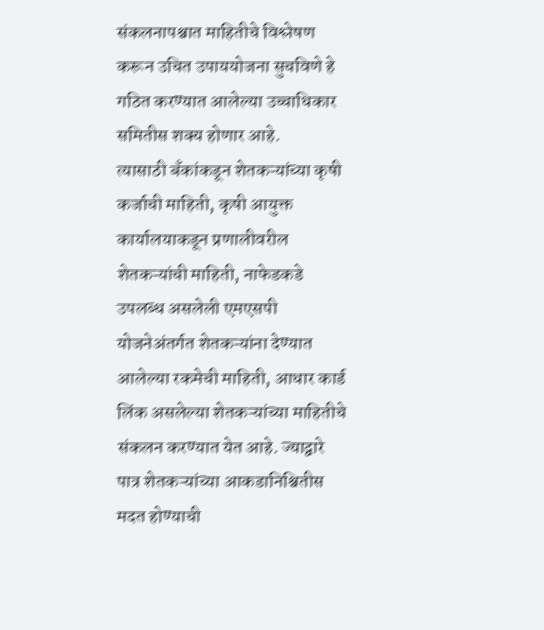संकलनापश्चात माहितीचे विश्लेषण करून उचित उपाययोजना सुचविणे हे गठित करण्यात आलेल्या उच्चाधिकार समितीस शक्य होणार आहे.
त्यासाठी बँकांकडून शेतकऱ्यांच्या कृषी कर्जाची माहिती, कृषी आयुक्त कार्यालयाकडून प्रणालीवरील शेतकऱ्यांची माहिती, नाफेडकडे उपलब्ध असलेली एमएसपी योजनेअंतर्गत शेतकऱ्यांना देण्यात आलेल्या रकमेची माहिती, आधार कार्ड लिंक असलेल्या शेतकऱ्यांच्या माहितीचे संकलन करण्यात येत आहे. ज्याद्वारे पात्र शेतकऱ्यांच्या आकडानिश्चितीस मदत होण्याची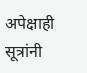अपेक्षाही सूत्रांनी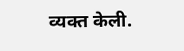व्यक्त केली.